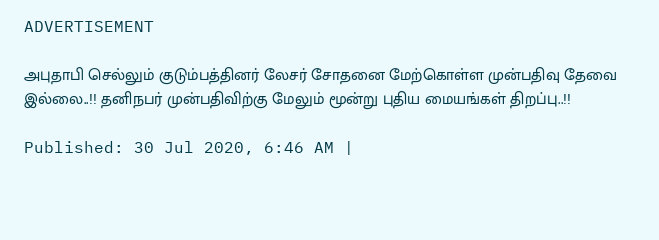ADVERTISEMENT

அபுதாபி செல்லும் குடும்பத்தினர் லேசர் சோதனை மேற்கொள்ள முன்பதிவு தேவை இல்லை..!! தனிநபர் முன்பதிவிற்கு மேலும் மூன்று புதிய மையங்கள் திறப்பு..!!

Published: 30 Jul 2020, 6:46 AM |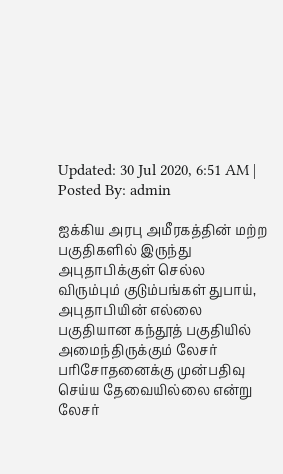Updated: 30 Jul 2020, 6:51 AM |
Posted By: admin

ஐக்கிய அரபு அமீரகத்தின் மற்ற பகுதிகளில் இருந்து அபுதாபிக்குள் செல்ல விரும்பும் குடும்பங்கள் துபாய், அபுதாபியின் எல்லை பகுதியான கந்தூத் பகுதியில் அமைந்திருக்கும் லேசர் பரிசோதனைக்கு முன்பதிவு செய்ய தேவையில்லை என்று லேசர்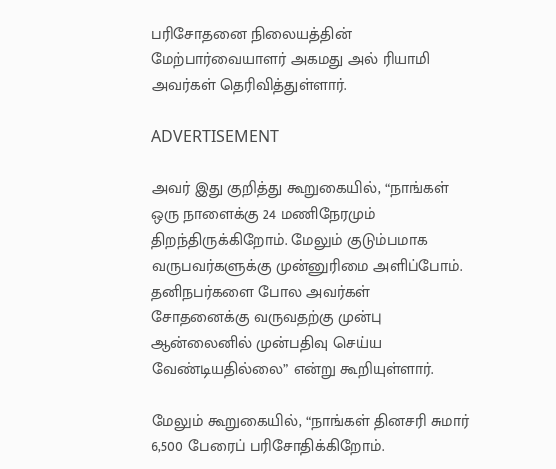பரிசோதனை நிலையத்தின் மேற்பார்வையாளர் அகமது அல் ரியாமி அவர்கள் தெரிவித்துள்ளார்.

ADVERTISEMENT

அவர் இது குறித்து கூறுகையில், “நாங்கள் ஒரு நாளைக்கு 24 மணிநேரமும் திறந்திருக்கிறோம். மேலும் குடும்பமாக வருபவர்களுக்கு முன்னுரிமை அளிப்போம். தனிநபர்களை போல அவர்கள் சோதனைக்கு வருவதற்கு முன்பு ஆன்லைனில் முன்பதிவு செய்ய வேண்டியதில்லை” என்று கூறியுள்ளார்.

மேலும் கூறுகையில், “நாங்கள் தினசரி சுமார் 6,500 பேரைப் பரிசோதிக்கிறோம்.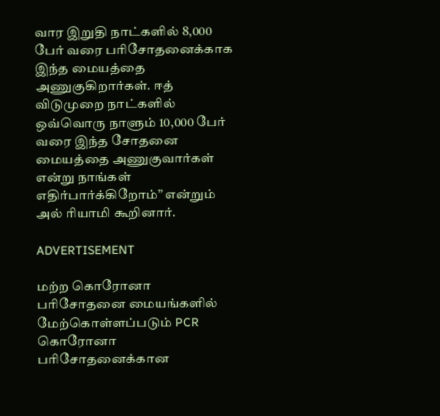வார இறுதி நாட்களில் 8,000 பேர் வரை பரிசோதனைக்காக இந்த மையத்தை அணுகுகிறார்கள். ஈத் விடுமுறை நாட்களில் ஒவ்வொரு நாளும் 10,000 பேர் வரை இந்த சோதனை மையத்தை அணுகுவார்கள் என்று நாங்கள் எதிர்பார்க்கிறோம்” என்றும் அல் ரியாமி கூறினார்.

ADVERTISEMENT

மற்ற கொரோனா பரிசோதனை மையங்களில் மேற்கொள்ளப்படும் PCR கொரோனா பரிசோதனைக்கான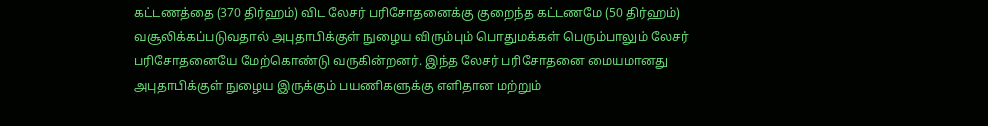கட்டணத்தை (370 திர்ஹம்) விட லேசர் பரிசோதனைக்கு குறைந்த கட்டணமே (50 திர்ஹம்) வசூலிக்கப்படுவதால் அபுதாபிக்குள் நுழைய விரும்பும் பொதுமக்கள் பெரும்பாலும் லேசர் பரிசோதனையே மேற்கொண்டு வருகின்றனர். இந்த லேசர் பரிசோதனை மையமானது அபுதாபிக்குள் நுழைய இருக்கும் பயணிகளுக்கு எளிதான மற்றும்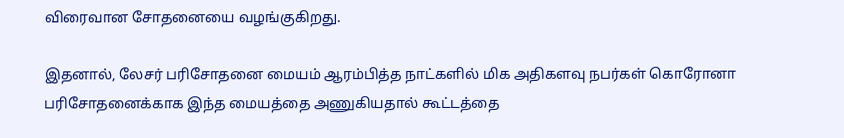விரைவான சோதனையை வழங்குகிறது.

இதனால், லேசர் பரிசோதனை மையம் ஆரம்பித்த நாட்களில் மிக அதிகளவு நபர்கள் கொரோனா பரிசோதனைக்காக இந்த மையத்தை அணுகியதால் கூட்டத்தை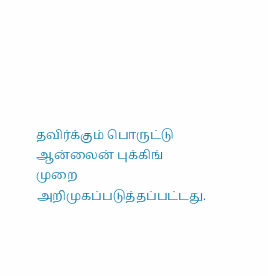தவிர்க்கும் பொருட்டு ஆன்லைன் புக்கிங் முறை அறிமுகப்படுத்தப்பட்டது.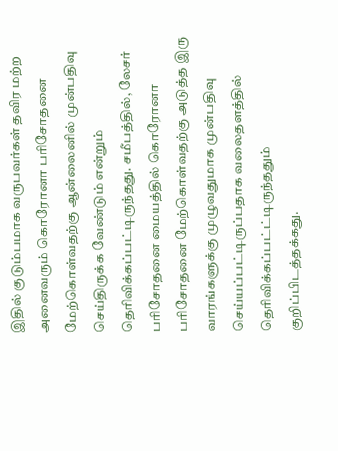இதில் குடும்பமாக வருபவர்கள் தவிர மற்ற அனைவரும் கொரோனா பரிசோதனை மேற்கொள்வதற்கு ஆன்லைனில் முன்பதிவு செய்திருக்க வேண்டும் என்றும் தெரிவிக்கப்பட்டிருந்தது. சமீபத்தில், லேசர் பரிசோதனை மையத்தில் கொரோனா பரிசோதனை மேற்கொள்வதற்கு அடுத்த இரு வாரங்களுக்கு முழுவதுமாக முன்பதிவு செய்யப்பட்டிருப்பதாக வலைதளத்தில் தெரிவிக்கப்பட்ட்டிருந்ததும் குறிப்பிடத்தக்கது.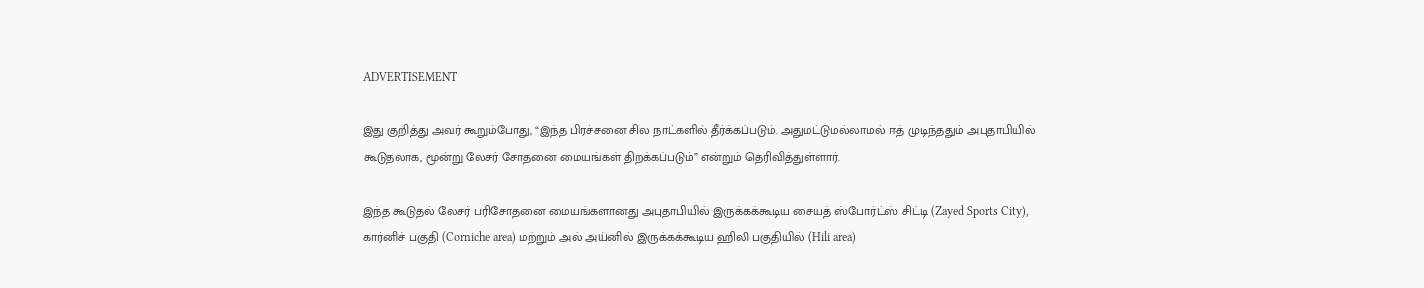ADVERTISEMENT

இது குறித்து அவர் கூறும்போது, “இந்த பிரச்சனை சில நாட்களில் தீர்க்கப்படும். அதுமட்டுமல்லாமல் ஈத் முடிந்ததும் அபுதாபியில் கூடுதலாக, மூன்று லேசர் சோதனை மையங்கள் திறக்கப்படும்” என்றும் தெரிவித்துள்ளார்.

இந்த கூடுதல் லேசர் பரிசோதனை மையங்களானது அபுதாபியில் இருக்கக்கூடிய சையத் ஸ்போர்ட்ஸ் சிட்டி (Zayed Sports City), கார்னிச் பகுதி (Corniche area) மற்றும் அல் அய்னில் இருக்கக்கூடிய ஹிலி பகுதியில் (Hili area)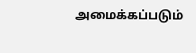அமைக்கப்படும்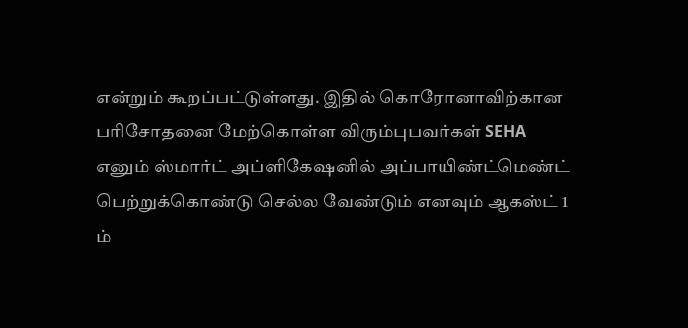என்றும் கூறப்பட்டுள்ளது. இதில் கொரோனாவிற்கான பரிசோதனை மேற்கொள்ள விரும்புபவர்கள் SEHA எனும் ஸ்மார்ட் அப்ளிகேஷனில் அப்பாயிண்ட்மெண்ட் பெற்றுக்கொண்டு செல்ல வேண்டும் எனவும் ஆகஸ்ட் 1 ம்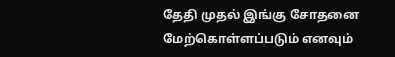தேதி முதல் இங்கு சோதனை மேற்கொள்ளப்படும் எனவும்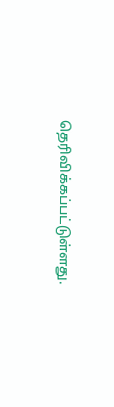தெரிவிக்கப்பட்டுள்ளது.